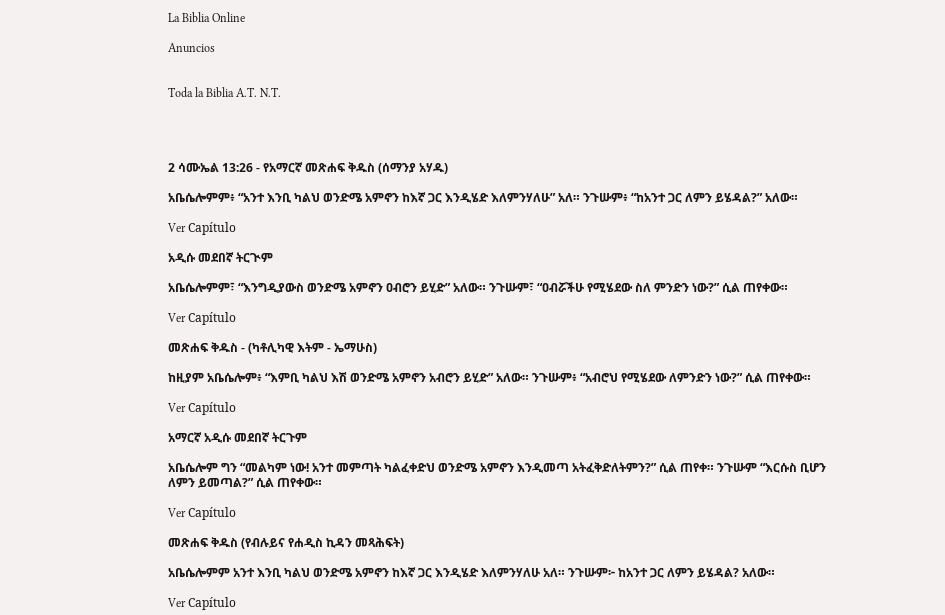La Biblia Online

Anuncios


Toda la Biblia A.T. N.T.




2 ሳሙኤል 13:26 - የአማርኛ መጽሐፍ ቅዱስ (ሰማንያ አሃዱ)

አቤሴሎምም፥ “አንተ እንቢ ካልህ ወንድሜ አምኖን ከእኛ ጋር እንዲሄድ እለምንሃለሁ” አለ። ንጉሡም፥ “ከአንተ ጋር ለምን ይሄዳል?” አለው።

Ver Capítulo

አዲሱ መደበኛ ትርጒም

አቤሴሎምም፣ “እንግዲያውስ ወንድሜ አምኖን ዐብሮን ይሂድ” አለው። ንጉሡም፣ “ዐብሯችሁ የሚሄደው ስለ ምንድን ነው?” ሲል ጠየቀው።

Ver Capítulo

መጽሐፍ ቅዱስ - (ካቶሊካዊ እትም - ኤማሁስ)

ከዚያም አቤሴሎም፥ “እምቢ ካልህ እሽ ወንድሜ አምኖን አብሮን ይሂድ” አለው። ንጉሡም፥ “አብሮህ የሚሄደው ለምንድን ነው?” ሲል ጠየቀው።

Ver Capítulo

አማርኛ አዲሱ መደበኛ ትርጉም

አቤሴሎም ግን “መልካም ነው! አንተ መምጣት ካልፈቀድህ ወንድሜ አምኖን እንዲመጣ አትፈቅድለትምን?” ሲል ጠየቀ። ንጉሡም “እርሱስ ቢሆን ለምን ይመጣል?” ሲል ጠየቀው።

Ver Capítulo

መጽሐፍ ቅዱስ (የብሉይና የሐዲስ ኪዳን መጻሕፍት)

አቤሴሎምም አንተ እንቢ ካልህ ወንድሜ አምኖን ከእኛ ጋር እንዲሄድ እለምንሃለሁ አለ። ንጉሡም፦ ከአንተ ጋር ለምን ይሄዳል? አለው።

Ver Capítulo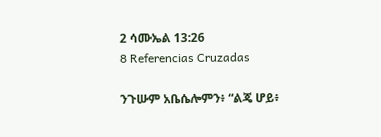2 ሳሙኤል 13:26
8 Referencias Cruzadas

ንጉሡም አቤሴሎምን፥ “ልጄ ሆይ፥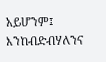አይሆንም፤ እንከብድብሃለንና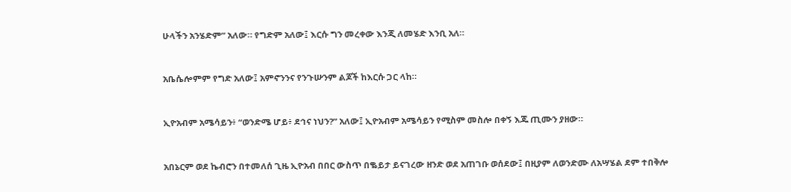ሁላችን አንሄድም” አለው። የግድም አለው፤ እርሱ ግን መረቀው እንጂ ለመሄድ እንቢ አለ።


አቤሴሎምም የግድ አለው፤ አምኖንንና የንጉሡንም ልጆች ከእርሱ ጋር ላከ።


ኢዮአብም አሜሳይን፥ “ወንድሜ ሆይ፥ ደኅና ነህን?” አለው፤ ኢዮአብም አሜሳይን የሚስም መስሎ በቀኝ እጁ ጢሙን ያዘው።


አበኔርም ወደ ኬብሮን በተመለሰ ጊዜ ኢዮአብ በበር ውስጥ በቈይታ ይናገረው ዘንድ ወደ አጠገቡ ወሰደው፤ በዚያም ለወንድሙ ለአሣሄል ደም ተበቅሎ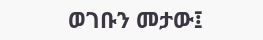ወገቡን መታው፤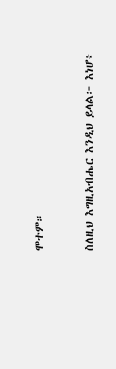ሞተም።


ስለዚህ እግዚአብሔር እንዲህ ይላል፦ እነሆ፥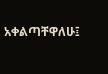አቀልጣቸዋለሁ፤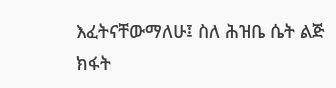እፈትናቸውማለሁ፤ ስለ ሕዝቤ ሴት ልጅ ክፋት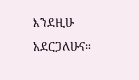እንደዚሁ አደርጋለሁና።